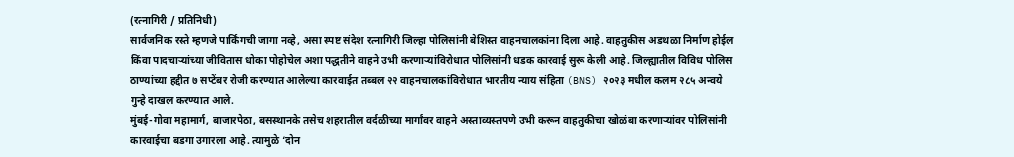(रत्नागिरी / प्रतिनिधी)
सार्वजनिक रस्ते म्हणजे पार्किंगची जागा नव्हे, असा स्पष्ट संदेश रत्नागिरी जिल्हा पोलिसांनी बेशिस्त वाहनचालकांना दिला आहे. वाहतुकीस अडथळा निर्माण होईल किंवा पादचाऱ्यांच्या जीवितास धोका पोहोचेल अशा पद्धतीने वाहने उभी करणाऱ्यांविरोधात पोलिसांनी धडक कारवाई सुरू केली आहे. जिल्ह्यातील विविध पोलिस ठाण्यांच्या हद्दीत ७ सप्टेंबर रोजी करण्यात आलेल्या कारवाईत तब्बल २२ वाहनचालकांविरोधात भारतीय न्याय संहिता (BNS) २०२३ मधील कलम २८५ अन्वये गुन्हे दाखल करण्यात आले.
मुंबई-गोवा महामार्ग, बाजारपेठा, बसस्थानके तसेच शहरातील वर्दळीच्या मार्गांवर वाहने अस्ताव्यस्तपणे उभी करून वाहतुकीचा खोळंबा करणाऱ्यांवर पोलिसांनी कारवाईचा बडगा उगारला आहे. त्यामुळे ‘दोन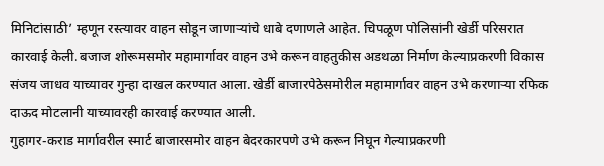मिनिटांसाठी’ म्हणून रस्त्यावर वाहन सोडून जाणाऱ्यांचे धाबे दणाणले आहेत. चिपळूण पोलिसांनी खेर्डी परिसरात कारवाई केली. बजाज शोरूमसमोर महामार्गावर वाहन उभे करून वाहतुकीस अडथळा निर्माण केल्याप्रकरणी विकास संजय जाधव याच्यावर गुन्हा दाखल करण्यात आला. खेर्डी बाजारपेठेसमोरील महामार्गावर वाहन उभे करणाऱ्या रफिक दाऊद मोटलानी याच्यावरही कारवाई करण्यात आली.
गुहागर-कराड मार्गावरील स्मार्ट बाजारसमोर वाहन बेदरकारपणे उभे करून निघून गेल्याप्रकरणी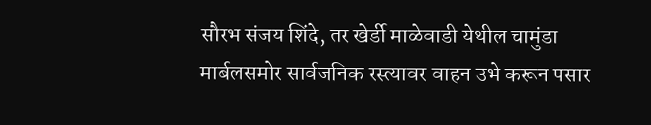सौरभ संजय शिंदे, तर खेर्डी माळेवाडी येथील चामुंडा मार्बलसमोर सार्वजनिक रस्त्यावर वाहन उभे करून पसार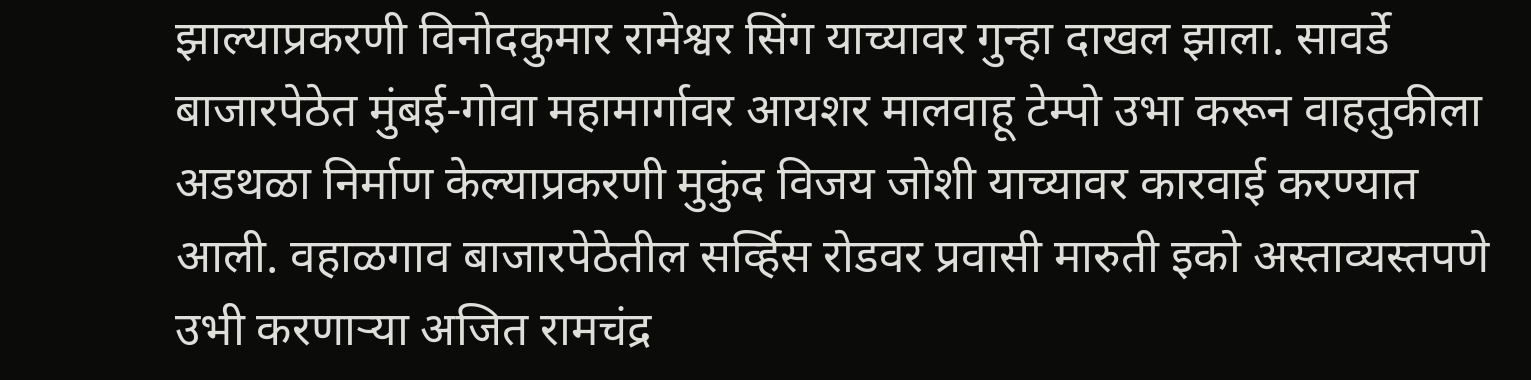झाल्याप्रकरणी विनोदकुमार रामेश्वर सिंग याच्यावर गुन्हा दाखल झाला. सावर्डे बाजारपेठेत मुंबई-गोवा महामार्गावर आयशर मालवाहू टेम्पो उभा करून वाहतुकीला अडथळा निर्माण केल्याप्रकरणी मुकुंद विजय जोशी याच्यावर कारवाई करण्यात आली. वहाळगाव बाजारपेठेतील सर्व्हिस रोडवर प्रवासी मारुती इको अस्ताव्यस्तपणे उभी करणाऱ्या अजित रामचंद्र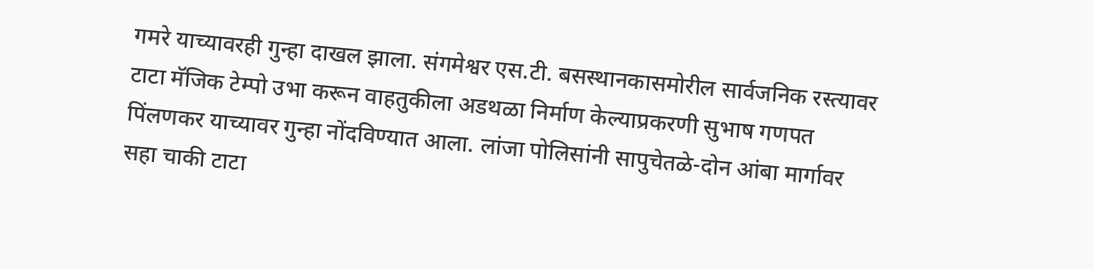गमरे याच्यावरही गुन्हा दाखल झाला. संगमेश्वर एस.टी. बसस्थानकासमोरील सार्वजनिक रस्त्यावर टाटा मॅजिक टेम्पो उभा करून वाहतुकीला अडथळा निर्माण केल्याप्रकरणी सुभाष गणपत पिंलणकर याच्यावर गुन्हा नोंदविण्यात आला. लांजा पोलिसांनी सापुचेतळे-दोन आंबा मार्गावर सहा चाकी टाटा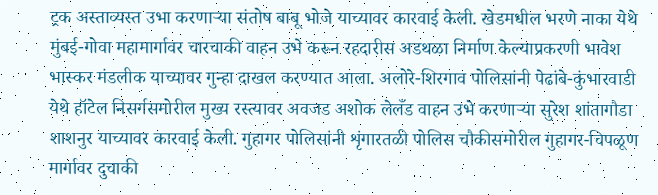ट्रक अस्ताव्यस्त उभा करणाऱ्या संतोष बाबू भोजे याच्यावर कारवाई केली. खेडमधील भरणे नाका येथे मुंबई-गोवा महामार्गावर चारचाकी वाहन उभे करून रहदारीस अडथळा निर्माण केल्याप्रकरणी भावेश भास्कर मंडलीक याच्यावर गुन्हा दाखल करण्यात आला. अलोरे-शिरगाव पोलिसांनी पेढांबे-कुंभारवाडी येथे हॉटेल निसर्गसमोरील मुख्य रस्त्यावर अवजड अशोक लेलँड वाहन उभे करणाऱ्या सुरेश शांतागौडा शाशनुर याच्यावर कारवाई केली. गुहागर पोलिसांनी शृंगारतळी पोलिस चौकीसमोरील गुहागर-चिपळूण मार्गावर दुचाकी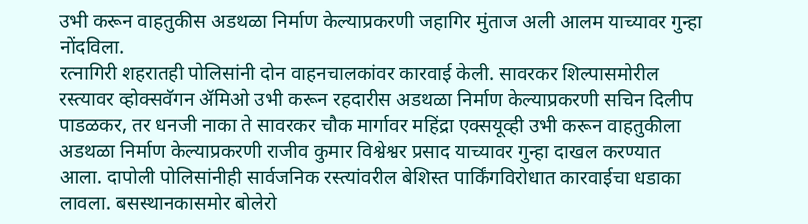उभी करून वाहतुकीस अडथळा निर्माण केल्याप्रकरणी जहागिर मुंताज अली आलम याच्यावर गुन्हा नोंदविला.
रत्नागिरी शहरातही पोलिसांनी दोन वाहनचालकांवर कारवाई केली. सावरकर शिल्पासमोरील रस्त्यावर व्होक्सवॅगन ॲमिओ उभी करून रहदारीस अडथळा निर्माण केल्याप्रकरणी सचिन दिलीप पाडळकर, तर धनजी नाका ते सावरकर चौक मार्गावर महिंद्रा एक्सयूव्ही उभी करून वाहतुकीला अडथळा निर्माण केल्याप्रकरणी राजीव कुमार विश्वेश्वर प्रसाद याच्यावर गुन्हा दाखल करण्यात आला. दापोली पोलिसांनीही सार्वजनिक रस्त्यांवरील बेशिस्त पार्किंगविरोधात कारवाईचा धडाका लावला. बसस्थानकासमोर बोलेरो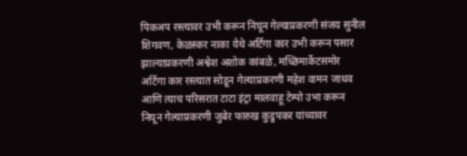पिकअप रस्त्यावर उभी करून निघून गेल्याप्रकरणी संजय सुनील शिगवण, केळस्कर नाका येथे अर्टिगा कार उभी करून पसार झाल्याप्रकरणी अश्वेश अशोक कांबळे, मच्छिमार्केटसमोर अर्टिगा कार रस्त्यात सोडून गेल्याप्रकरणी महेश वामन जाधव आणि त्याच परिसरात टाटा इंट्रा मालवाहू टेम्पो उभा करून निघून गेल्याप्रकरणी जुबेर फारुख कुडुपकर यांच्यावर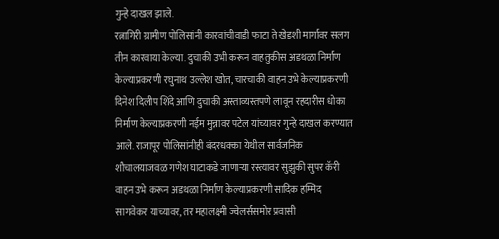गुन्हे दाखल झाले.
रत्नागिरी ग्रामीण पोलिसांनी कारवांचीवाडी फाटा ते खेडशी मार्गावर सलग तीन कारवाया केल्या. दुचाकी उभी करून वाहतुकीस अडथळा निर्माण केल्याप्रकरणी रघुनाथ उल्लेश खोत, चारचाकी वाहन उभे केल्याप्रकरणी दिनेश दिलीप शिंदे आणि दुचाकी अस्ताव्यस्तपणे लावून रहदारीस धोका निर्माण केल्याप्रकरणी नईम मुन्नावर पटेल यांच्यावर गुन्हे दाखल करण्यात आले. राजापूर पोलिसांनीही बंदरधक्का येथील सार्वजनिक शौचालयाजवळ गणेश घाटाकडे जाणाऱ्या रस्त्यावर सुझुकी सुपर कॅरी वाहन उभे करून अडथळा निर्माण केल्याप्रकरणी सादिक हम्मिद सागवेकर याच्यावर, तर महालक्ष्मी ज्वेलर्ससमोर प्रवासी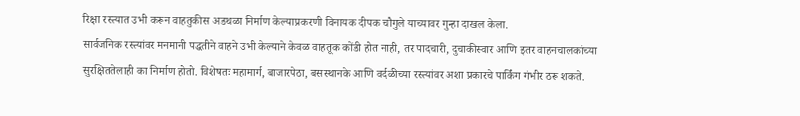रिक्षा रस्त्यात उभी करून वाहतुकीस अडथळा निर्माण केल्याप्रकरणी विनायक दीपक चौगुले याच्यावर गुन्हा दाखल केला.
सार्वजनिक रस्त्यांवर मनमानी पद्धतीने वाहने उभी केल्याने केवळ वाहतूक कोंडी होत नाही, तर पादचारी, दुचाकीस्वार आणि इतर वाहनचालकांच्या सुरक्षिततेलाही का निर्माण होतो. विशेषतः महामार्ग, बाजारपेठा, बसस्थानके आणि वर्दळीच्या रस्त्यांवर अशा प्रकारचे पार्किंग गंभीर ठरू शकते.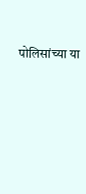पोलिसांच्या या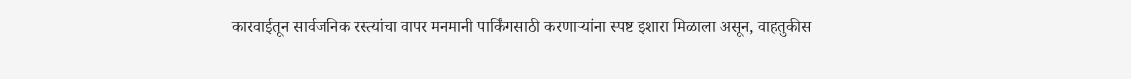कारवाईतून सार्वजनिक रस्त्यांचा वापर मनमानी पार्किंगसाठी करणाऱ्यांना स्पष्ट इशारा मिळाला असून, वाहतुकीस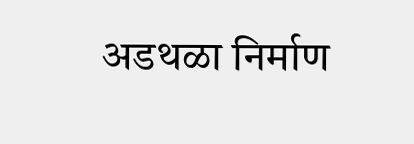अडथळा निर्माण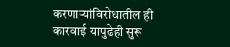करणाऱ्यांविरोधातील ही कारवाई यापुढेही सुरू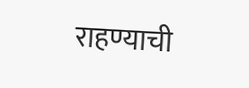राहण्याची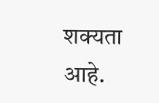शक्यता आहे.